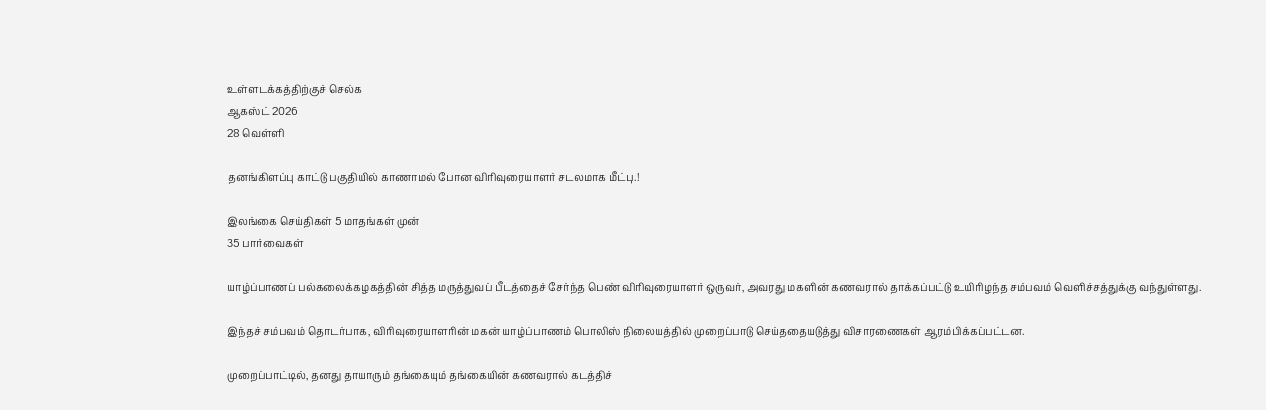உள்ளடக்கத்திற்குச் செல்க
ஆகஸ்ட் 2026
28 வெள்ளி

தனங்கிளப்பு காட்டு பகுதியில் காணாமல் போன விரிவுரையாளர் சடலமாக மீட்பு.!

இலங்கை செய்திகள் 5 மாதங்கள் முன்
35 பார்வைகள்

யாழ்ப்பாணப் பல்கலைக்கழகத்தின் சித்த மருத்துவப் பீடத்தைச் சேர்ந்த பெண் விரிவுரையாளர் ஒருவர், அவரது மகளின் கணவரால் தாக்கப்பட்டு உயிரிழந்த சம்பவம் வெளிச்சத்துக்கு வந்துள்ளது.

இந்தச் சம்பவம் தொடர்பாக, விரிவுரையாளரின் மகன் யாழ்ப்பாணம் பொலிஸ் நிலையத்தில் முறைப்பாடு செய்ததையடுத்து விசாரணைகள் ஆரம்பிக்கப்பட்டன.

முறைப்பாட்டில், தனது தாயாரும் தங்கையும் தங்கையின் கணவரால் கடத்திச்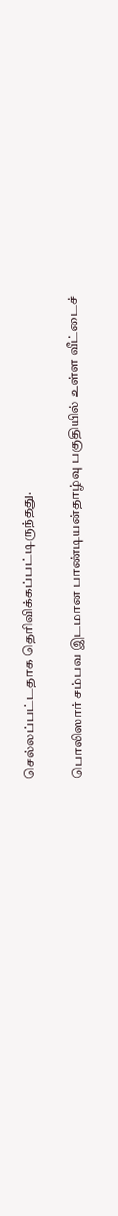செல்லப்பட்டதாக தெரிவிக்கப்பட்டிருந்தது.

பொலிஸார் சம்பவ இடமான பாண்டியன்தாழ்வு பகுதியில் உள்ள வீட்டைச்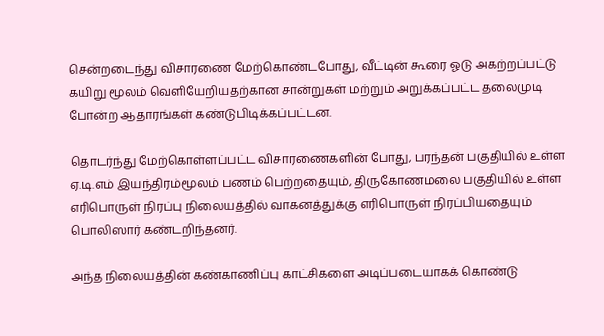சென்றடைந்து விசாரணை மேற்கொண்டபோது, வீட்டின் கூரை ஓடு அகற்றப்பட்டு கயிறு மூலம் வெளியேறியதற்கான சான்றுகள் மற்றும் அறுக்கப்பட்ட தலைமுடி போன்ற ஆதாரங்கள் கண்டுபிடிக்கப்பட்டன.

தொடர்ந்து மேற்கொள்ளப்பட்ட விசாரணைகளின் போது, பரந்தன் பகுதியில் உள்ள ஏ.டி.எம் இயந்திரம்மூலம் பணம் பெற்றதையும், திருகோணமலை பகுதியில் உள்ள எரிபொருள் நிரப்பு நிலையத்தில் வாகனத்துக்கு எரிபொருள் நிரப்பியதையும் பொலிஸார் கண்டறிந்தனர்.

அந்த நிலையத்தின் கண்காணிப்பு காட்சிகளை அடிப்படையாகக் கொண்டு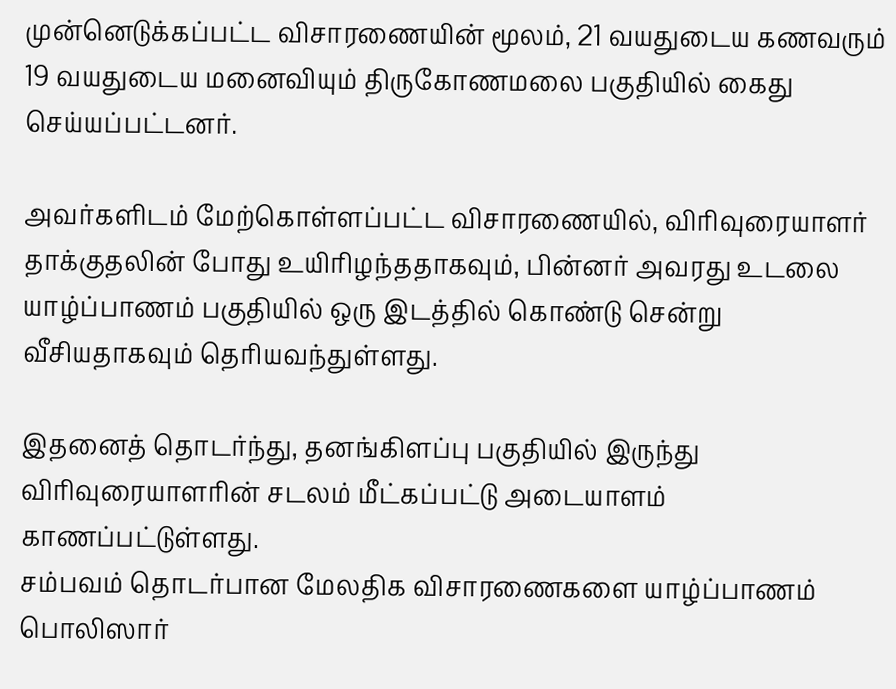முன்னெடுக்கப்பட்ட விசாரணையின் மூலம், 21 வயதுடைய கணவரும் 19 வயதுடைய மனைவியும் திருகோணமலை பகுதியில் கைது செய்யப்பட்டனர்.

அவர்களிடம் மேற்கொள்ளப்பட்ட விசாரணையில், விரிவுரையாளர் தாக்குதலின் போது உயிரிழந்ததாகவும், பின்னர் அவரது உடலை யாழ்ப்பாணம் பகுதியில் ஒரு இடத்தில் கொண்டு சென்று வீசியதாகவும் தெரியவந்துள்ளது.

இதனைத் தொடர்ந்து, தனங்கிளப்பு பகுதியில் இருந்து விரிவுரையாளரின் சடலம் மீட்கப்பட்டு அடையாளம் காணப்பட்டுள்ளது.
சம்பவம் தொடர்பான மேலதிக விசாரணைகளை யாழ்ப்பாணம் பொலிஸார்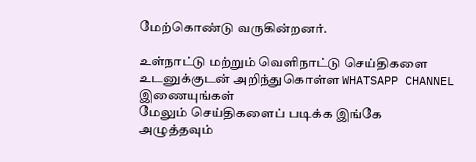மேற்கொண்டு வருகின்றனர்.

உள்நாட்டு மற்றும் வெளிநாட்டு செய்திகளை உடனுக்குடன் அறிந்துகொள்ள WHATSAPP CHANNEL இணையுங்கள்
மேலும் செய்திகளைப் படிக்க இங்கே அழுத்தவும்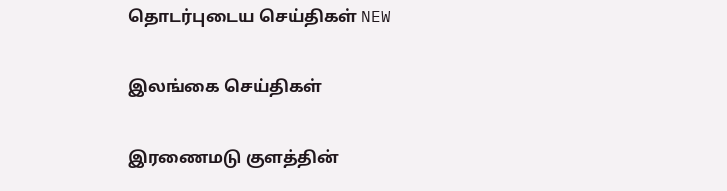தொடர்புடைய செய்திகள் NEW

இலங்கை செய்திகள்

இரணைமடு குளத்தின்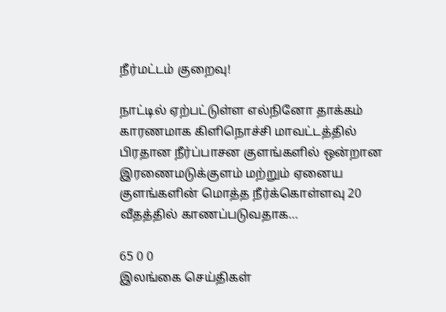நீர்மட்டம் குறைவு!

நாட்டில் ஏற்பட்டுள்ள எல்நினோ தாக்கம் காரணமாக கிளிநொச்சி மாவட்டத்தில் பிரதான நீர்ப்பாசன குளங்களில் ஒன்றான இரணைமடுக்குளம் மற்றும் ஏனைய குளங்களின் மொத்த நீர்க்கொள்ளவு 20 வீதத்தில் காணப்படுவதாக…

65 0 0
இலங்கை செய்திகள்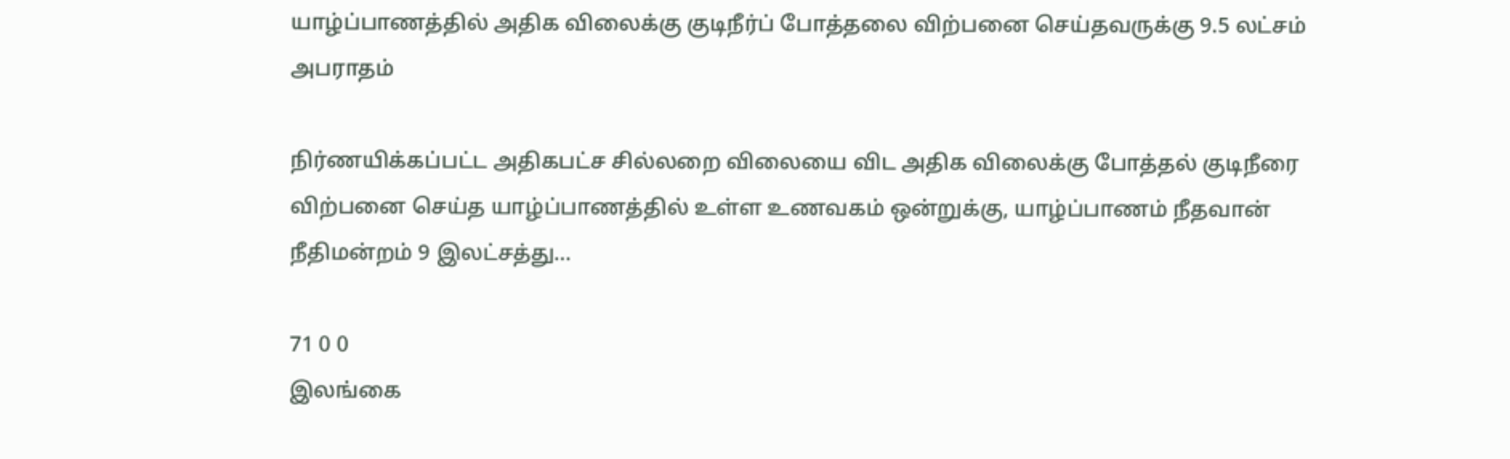யாழ்ப்பாணத்தில் அதிக விலைக்கு குடிநீர்ப் போத்தலை விற்பனை செய்தவருக்கு 9.5 லட்சம் அபராதம்

நிர்ணயிக்கப்பட்ட அதிகபட்ச சில்லறை விலையை விட அதிக விலைக்கு போத்தல் குடிநீரை விற்பனை செய்த யாழ்ப்பாணத்தில் உள்ள உணவகம் ஒன்றுக்கு, யாழ்ப்பாணம் நீதவான் நீதிமன்றம் 9 இலட்சத்து…

71 0 0
இலங்கை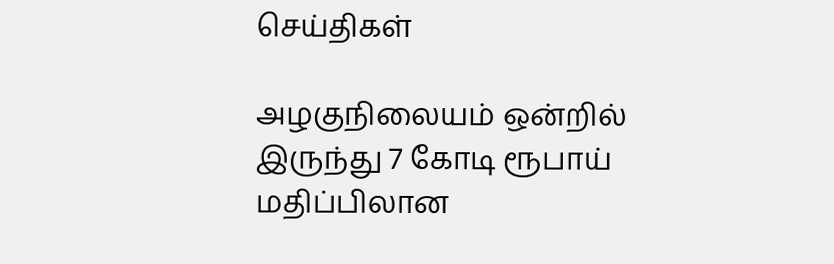செய்திகள்

அழகுநிலையம் ஒன்றில் இருந்து 7 கோடி ரூபாய் மதிப்பிலான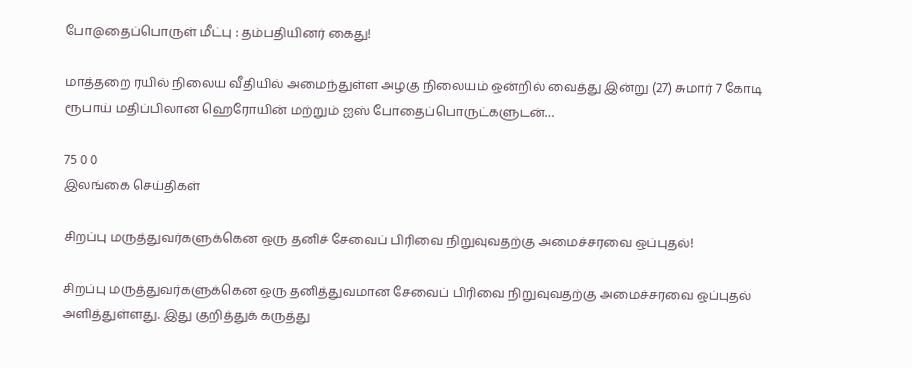போ@தைப்பொருள் மீட்பு : தம்பதியினர் கைது!

மாத்தறை ரயில் நிலைய வீதியில் அமைந்துள்ள அழகு நிலையம் ஒன்றில் வைத்து இன்று (27) சுமார் 7 கோடி ரூபாய் மதிப்பிலான ஹெரோயின் மற்றும் ஐஸ் போதைப்பொருட்களுடன்…

75 0 0
இலங்கை செய்திகள்

சிறப்பு மருத்துவர்களுக்கென ஒரு தனிச் சேவைப் பிரிவை நிறுவுவதற்கு அமைச்சரவை ஒப்புதல்!

சிறப்பு மருத்துவர்களுக்கென ஒரு தனித்துவமான சேவைப் பிரிவை நிறுவுவதற்கு அமைச்சரவை ஒப்புதல் அளித்துள்ளது. இது குறித்துக் கருத்து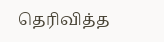தெரிவித்த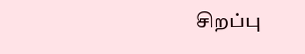சிறப்பு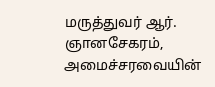மருத்துவர் ஆர். ஞானசேகரம், அமைச்சரவையின்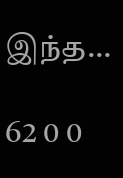இந்த…

62 0 0